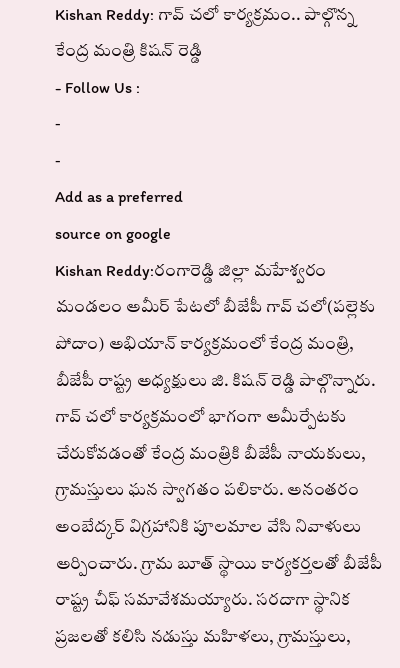Kishan Reddy: గావ్ చలో కార్యక్రమం.. పాల్గొన్న కేంద్ర మంత్రి కిషన్ రెడ్డి
- Follow Us :
-
-
Add as a preferred
source on google
Kishan Reddy:రంగారెడ్డి జిల్లా మహేశ్వరం మండలం అమీర్ పేటలో బీజేపీ గావ్ చలో(పల్లెకు పోదాం) అభియాన్ కార్యక్రమంలో కేంద్ర మంత్రి, బీజేపీ రాష్ట్ర అధ్యక్షులు జి. కిషన్ రెడ్డి పాల్గొన్నారు. గావ్ చలో కార్యక్రమంలో భాగంగా అమీర్పేటకు చేరుకోవడంతో కేంద్ర మంత్రికి బీజేపీ నాయకులు, గ్రామస్తులు ఘన స్వాగతం పలికారు. అనంతరం అంబేద్కర్ విగ్రహానికి పూలమాల వేసి నివాళులు అర్పించారు. గ్రామ బూత్ స్థాయి కార్యకర్తలతో బీజేపీ రాష్ట్ర చీఫ్ సమావేశమయ్యారు. సరదాగా స్థానిక ప్రజలతో కలిసి నడుస్తు మహిళలు, గ్రామస్తులు,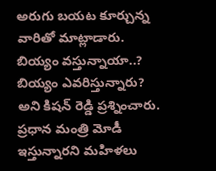అరుగు బయట కూర్చున్న వారితో మాట్లాడారు. బియ్యం వస్తున్నాయా..? బియ్యం ఎవరిస్తున్నారు? అని కిషన్ రెడ్డి ప్రశ్నించారు. ప్రధాన మంత్రి మోడీ ఇస్తున్నారని మహిళలు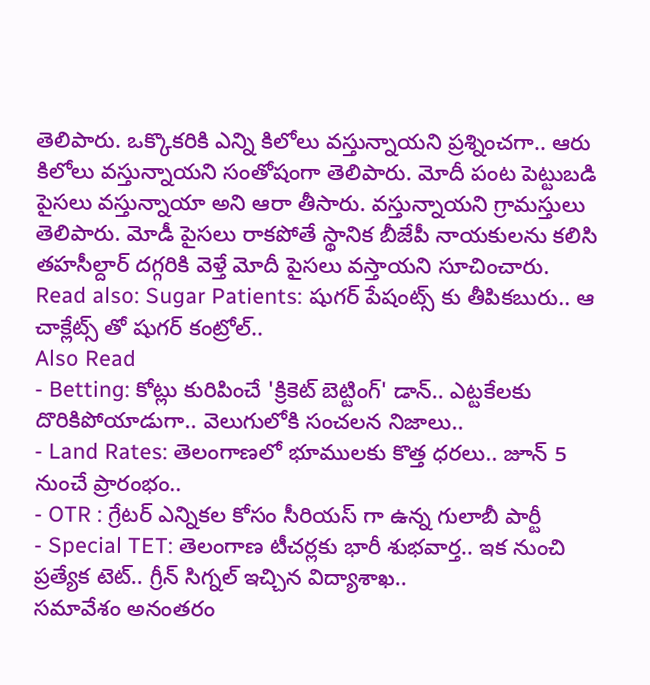తెలిపారు. ఒక్కొకరికి ఎన్ని కిలోలు వస్తున్నాయని ప్రశ్నించగా.. ఆరు కిలోలు వస్తున్నాయని సంతోషంగా తెలిపారు. మోదీ పంట పెట్టుబడి పైసలు వస్తున్నాయా అని ఆరా తీసారు. వస్తున్నాయని గ్రామస్తులు తెలిపారు. మోడీ పైసలు రాకపోతే స్థానిక బీజేపీ నాయకులను కలిసి తహసీల్దార్ దగ్గరికి వెళ్తే మోదీ పైసలు వస్తాయని సూచించారు.
Read also: Sugar Patients: షుగర్ పేషంట్స్ కు తీపికబురు.. ఆ చాక్లేట్స్ తో షుగర్ కంట్రోల్..
Also Read
- Betting: కోట్లు కురిపించే 'క్రికెట్ బెట్టింగ్' డాన్.. ఎట్టకేలకు దొరికిపోయాడుగా.. వెలుగులోకి సంచలన నిజాలు..
- Land Rates: తెలంగాణలో భూములకు కొత్త ధరలు.. జూన్ 5 నుంచే ప్రారంభం..
- OTR : గ్రేటర్ ఎన్నికల కోసం సీరియస్ గా ఉన్న గులాబీ పార్టీ
- Special TET: తెలంగాణ టీచర్లకు భారీ శుభవార్త.. ఇక నుంచి ప్రత్యేక టెట్.. గ్రీన్ సిగ్నల్ ఇచ్చిన విద్యాశాఖ..
సమావేశం అనంతరం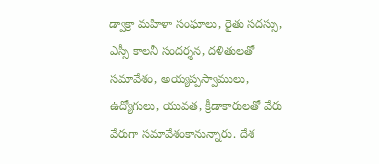డ్వాక్రా మహిళా సంఘాలు, రైతు సదస్సు, ఎస్సీ కాలనీ సందర్శన, దళితులతో సమావేశం, అయ్యప్పస్వాములు, ఉద్యోగులు, యువత, క్రీడాకారులతో వేరు వేరుగా సమావేశంకానున్నారు. దేశ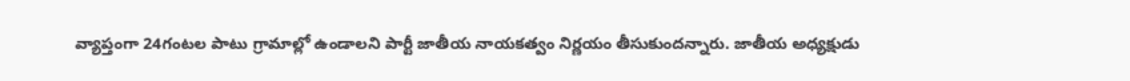వ్యాప్తంగా 24గంటల పాటు గ్రామాల్లో ఉండాలని పార్టీ జాతీయ నాయకత్వం నిర్ణయం తీసుకుందన్నారు. జాతీయ అధ్యక్షుడు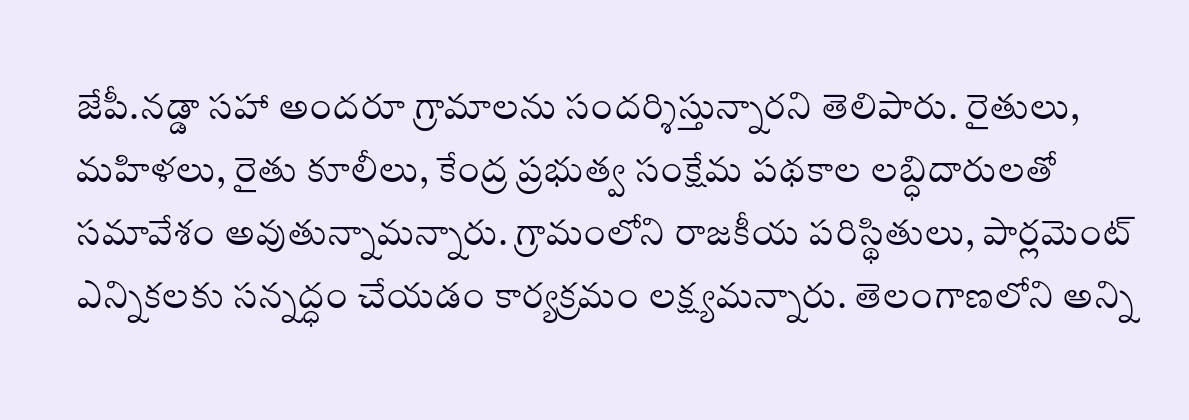జేపీ.నడ్డా సహా అందరూ గ్రామాలను సందర్శిస్తున్నారని తెలిపారు. రైతులు, మహిళలు, రైతు కూలీలు, కేంద్ర ప్రభుత్వ సంక్షేమ పథకాల లబ్ధిదారులతో సమావేశం అవుతున్నామన్నారు. గ్రామంలోని రాజకీయ పరిస్థితులు, పార్లమెంట్ ఎన్నికలకు సన్నద్ధం చేయడం కార్యక్రమం లక్ష్యమన్నారు. తెలంగాణలోని అన్ని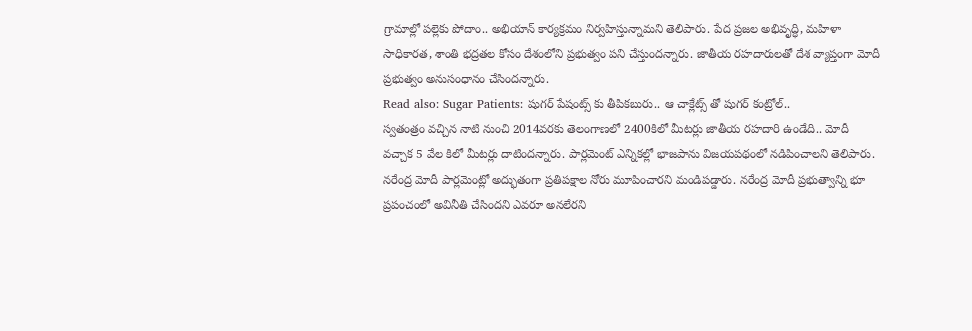గ్రామాల్లో పల్లెకు పోదాం.. అభియాన్ కార్యక్రమం నిర్వహిస్తున్నామని తెలిపారు. పేద ప్రజల అభివృద్ధి, మహిళా సాధికారత, శాంతి భద్రతల కోసం దేశంలోని ప్రభుత్వం పని చేస్తుందన్నారు. జాతీయ రహదారులతో దేశ వ్యాప్తంగా మోదీ ప్రభుత్వం అనుసంధానం చేసిందన్నారు.
Read also: Sugar Patients: షుగర్ పేషంట్స్ కు తీపికబురు.. ఆ చాక్లేట్స్ తో షుగర్ కంట్రోల్..
స్వతంత్రం వచ్చిన నాటి నుంచి 2014వరకు తెలంగాణలో 2400కిలో మీటర్లు జాతీయ రహదారి ఉండేది.. మోదీ వచ్చాక 5 వేల కిలో మీటర్లు దాటిందన్నారు. పార్లమెంట్ ఎన్నికల్లో భాజపాను విజయపథంలో నడిపించాలని తెలిపారు. నరేంద్ర మోదీ పార్లమెంట్లో అద్భుతంగా ప్రతిపక్షాల నోరు మూపించారని మండిపడ్డారు. నరేంద్ర మోదీ ప్రభుత్వాన్ని భూ ప్రపంచంలో అవినీతి చేసిందని ఎవరూ అనలేరని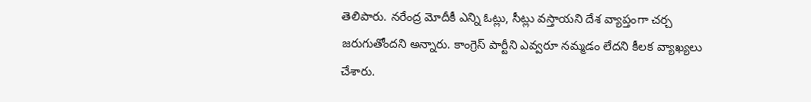తెలిపారు. నరేంద్ర మోదీకీ ఎన్ని ఓట్లు, సీట్లు వస్తాయని దేశ వ్యాప్తంగా చర్చ జరుగుతోందని అన్నారు. కాంగ్రెస్ పార్టీని ఎవ్వరూ నమ్మడం లేదని కీలక వ్యాఖ్యలు చేశారు.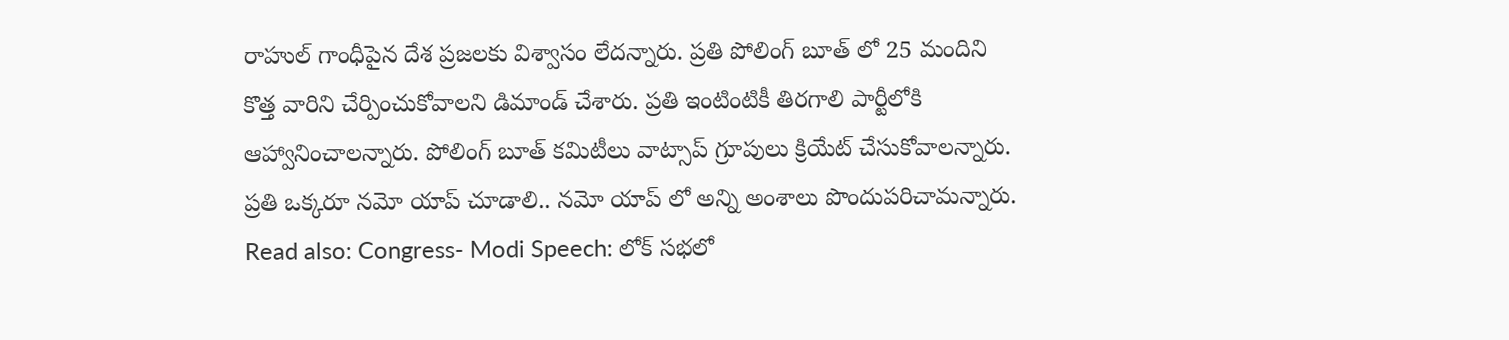రాహుల్ గాంధీపైన దేశ ప్రజలకు విశ్వాసం లేదన్నారు. ప్రతి పోలింగ్ బూత్ లో 25 మందిని కొత్త వారిని చేర్పించుకోవాలని డిమాండ్ చేశారు. ప్రతి ఇంటింటికీ తిరగాలి పార్టీలోకి ఆహ్వానించాలన్నారు. పోలింగ్ బూత్ కమిటీలు వాట్సాప్ గ్రూపులు క్రియేట్ చేసుకోవాలన్నారు. ప్రతి ఒక్కరూ నమో యాప్ చూడాలి.. నమో యాప్ లో అన్ని అంశాలు పొందుపరిచామన్నారు.
Read also: Congress- Modi Speech: లోక్ సభలో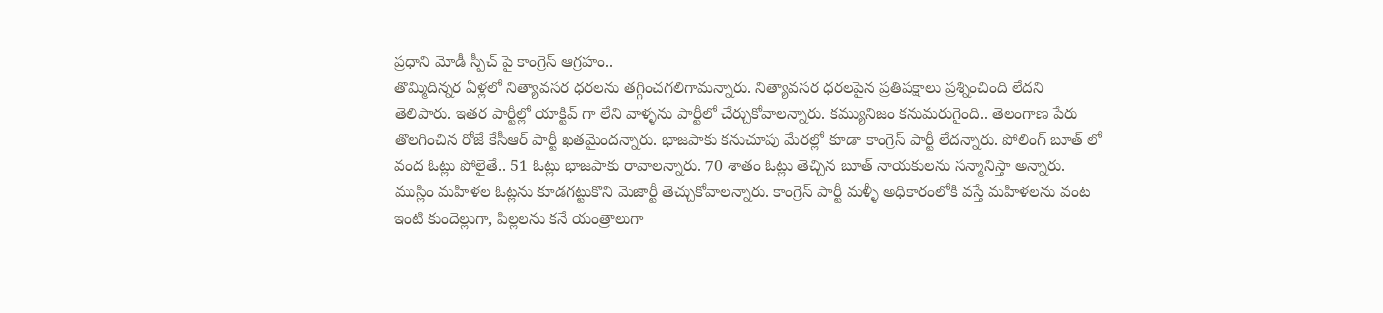ప్రధాని మోడీ స్పీచ్ పై కాంగ్రెస్ ఆగ్రహం..
తొమ్మిదిన్నర ఏళ్లలో నిత్యావసర ధరలను తగ్గించగలిగామన్నారు. నిత్యావసర ధరలపైన ప్రతిపక్షాలు ప్రశ్నించింది లేదని తెలిపారు. ఇతర పార్టీల్లో యాక్టివ్ గా లేని వాళ్ళను పార్టీలో చేర్చుకోవాలన్నారు. కమ్యునిజం కనుమరుగైంది.. తెలంగాణ పేరు తొలగించిన రోజే కేసీఆర్ పార్టీ ఖతమైందన్నారు. భాజపాకు కనుచూపు మేరల్లో కూడా కాంగ్రెస్ పార్టీ లేదన్నారు. పోలింగ్ బూత్ లో వంద ఓట్లు పోలైతే.. 51 ఓట్లు భాజపాకు రావాలన్నారు. 70 శాతం ఓట్లు తెచ్చిన బూత్ నాయకులను సన్మానిస్తా అన్నారు. ముస్లిం మహిళల ఓట్లను కూడగట్టుకొని మెజార్టీ తెచ్చుకోవాలన్నారు. కాంగ్రెస్ పార్టీ మళ్ళీ అధికారంలోకి వస్తే మహిళలను వంట ఇంటి కుందెల్లుగా, పిల్లలను కనే యంత్రాలుగా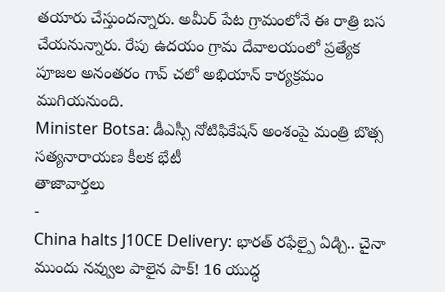తయారు చేస్తుందన్నారు. అమీర్ పేట గ్రామంలోనే ఈ రాత్రి బస చేయనున్నారు. రేపు ఉదయం గ్రామ దేవాలయంలో ప్రత్యేక పూజల అనంతరం గావ్ చలో అభియాన్ కార్యక్రమం ముగియనుంది.
Minister Botsa: డీఎస్సీ నోటిఫికేషన్ అంశంపై మంత్రి బొత్స సత్యనారాయణ కీలక భేటీ
తాజావార్తలు
-
China halts J10CE Delivery: భారత్ రఫేల్పై ఏడ్చి.. చైనా ముందు నవ్వుల పాలైన పాక్! 16 యుద్ధ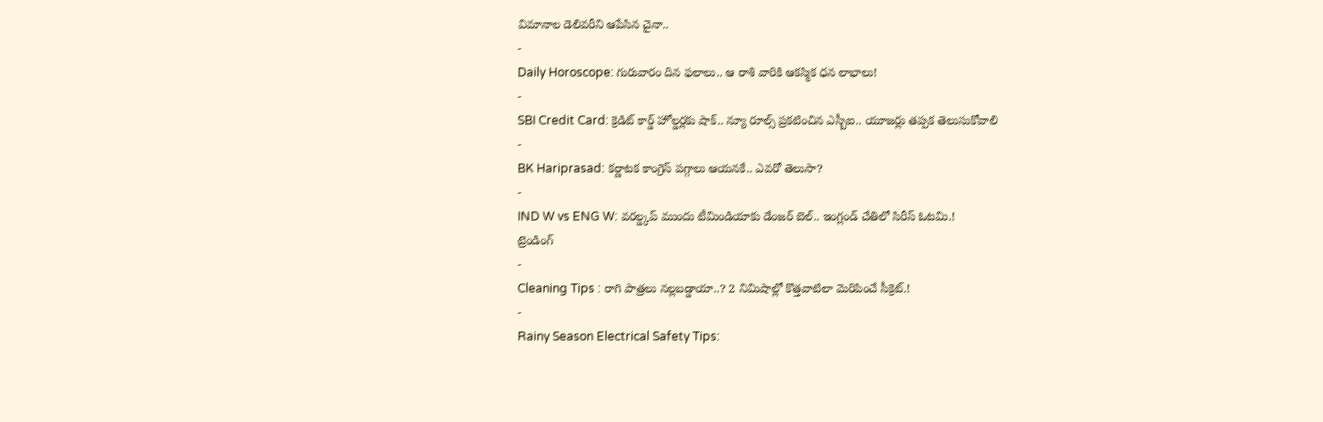విమానాల డెలివరీని ఆపేసిన చైనా..
-
Daily Horoscope: గురువారం దిన ఫలాలు.. ఆ రాశి వారికి ఆకస్మిక ధన లాభాలు!
-
SBI Credit Card: క్రెడిట్ కార్డ్ హోల్డర్లకు షాక్.. న్యూ రూల్స్ ప్రకటించిన ఎస్బీఐ.. యూజర్లు తప్పక తెలుసుకోవాలి
-
BK Hariprasad: కర్ణాటక కాంగ్రెస్ పగ్గాలు ఆయనకే.. ఎవరో తెలుసా?
-
IND W vs ENG W: వరల్డ్కప్ ముందు టీమిండియాకు డేంజర్ బెల్.. ఇంగ్లండ్ చేతిలో సిరీస్ ఓటమి.!
ట్రెండింగ్
-
Cleaning Tips : రాగి పాత్రలు నల్లబడ్డాయా..? 2 నిమిషాల్లో కొత్తవాటిలా మెరిపించే సీక్రెట్.!
-
Rainy Season Electrical Safety Tips: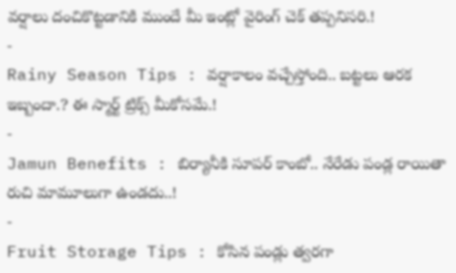వర్షాలు దంచికొట్టడానికి ముందే మీ ఇంట్లో వైరింగ్ చెక్ తప్పనిసరి.!
-
Rainy Season Tips : వర్షాకాలం వచ్చేస్తోంది.. బట్టలు ఆరక ఇబ్బందా.? ఈ స్మార్ట్ ట్రిక్స్ మీకోసమే.!
-
Jamun Benefits : బిర్యానీకి సూపర్ కాంబో.. నేరేడు పండ్ల రాయితా రుచి మామూలుగా ఉండదు..!
-
Fruit Storage Tips : కోసిన పండ్లు త్వరగా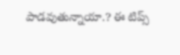పాడవుతున్నాయా.? ఈ టిప్స్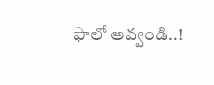ఫాలో అవ్వండి..!